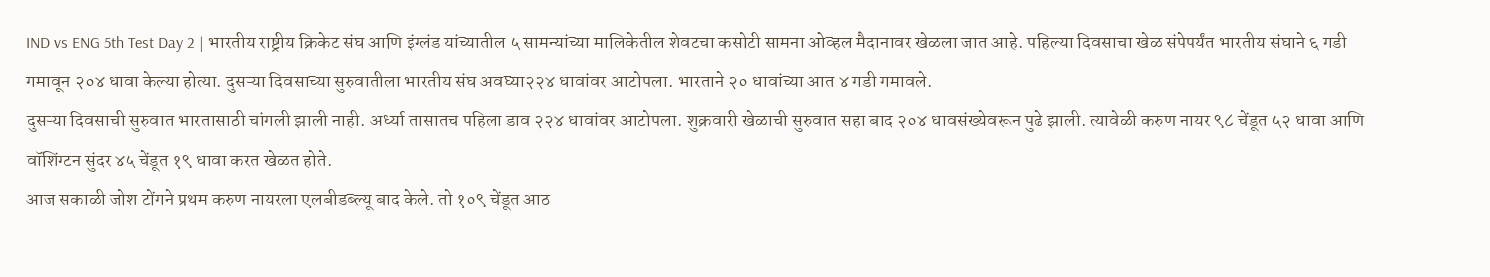IND vs ENG 5th Test Day 2 | भारतीय राष्ट्रीय क्रिकेट संघ आणि इंग्लंड यांच्यातील ५ सामन्यांच्या मालिकेतील शेवटचा कसोटी सामना ओव्हल मैदानावर खेळला जात आहे. पहिल्या दिवसाचा खेळ संपेपर्यंत भारतीय संघाने ६ गडी गमावून २०४ धावा केल्या होत्या. दुसऱ्या दिवसाच्या सुरुवातीला भारतीय संघ अवघ्या२२४ धावांवर आटोपला. भारताने २० धावांच्या आत ४ गडी गमावले.
दुसऱ्या दिवसाची सुरुवात भारतासाठी चांगली झाली नाही. अर्ध्या तासातच पहिला डाव २२४ धावांवर आटोपला. शुक्रवारी खेळाची सुरुवात सहा बाद २०४ धावसंख्येवरून पुढे झाली. त्यावेळी करुण नायर ९८ चेंडूत ५२ धावा आणि वॉशिंग्टन सुंदर ४५ चेंडूत १९ धावा करत खेळत होते.
आज सकाळी जोश टोंगने प्रथम करुण नायरला एलबीडब्ल्यू बाद केले. तो १०९ चेंडूत आठ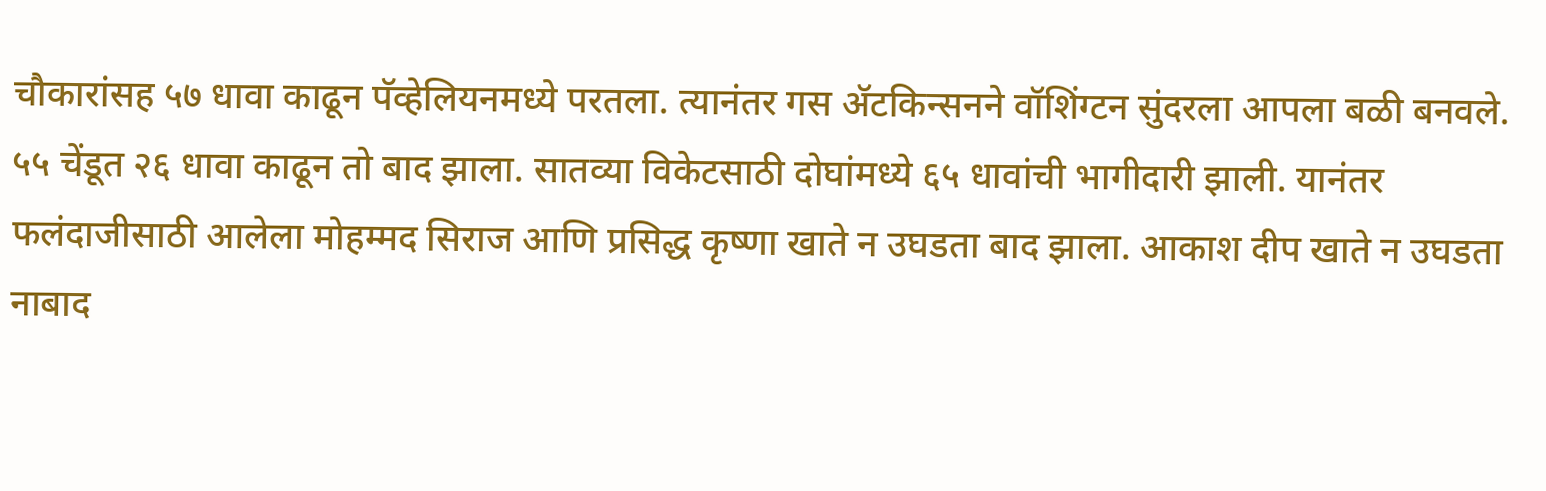चौकारांसह ५७ धावा काढून पॅव्हेलियनमध्ये परतला. त्यानंतर गस ॲटकिन्सनने वॉशिंग्टन सुंदरला आपला बळी बनवले. ५५ चेंडूत २६ धावा काढून तो बाद झाला. सातव्या विकेटसाठी दोघांमध्ये ६५ धावांची भागीदारी झाली. यानंतर फलंदाजीसाठी आलेला मोहम्मद सिराज आणि प्रसिद्ध कृष्णा खाते न उघडता बाद झाला. आकाश दीप खाते न उघडता नाबाद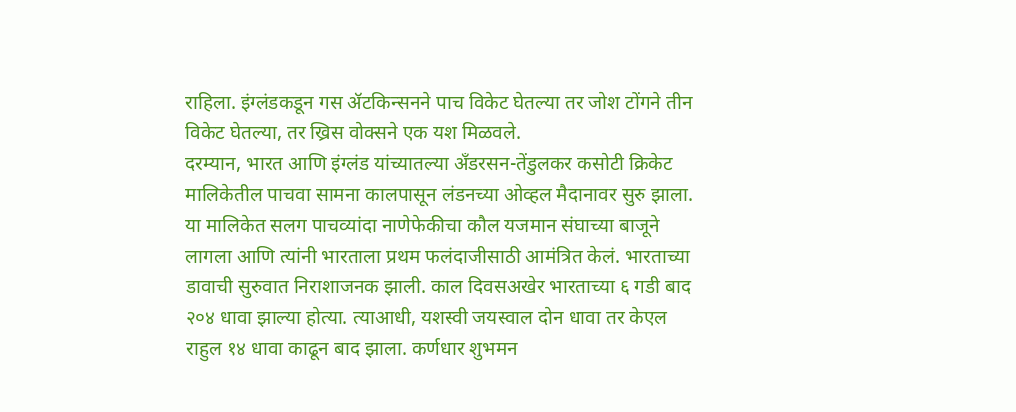राहिला. इंग्लंडकडून गस ॲटकिन्सनने पाच विकेट घेतल्या तर जोश टोंगने तीन विकेट घेतल्या, तर ख्रिस वोक्सने एक यश मिळवले.
दरम्यान, भारत आणि इंग्लंड यांच्यातल्या अँडरसन-तेंडुलकर कसोटी क्रिकेट मालिकेतील पाचवा सामना कालपासून लंडनच्या ओव्हल मैदानावर सुरु झाला. या मालिकेत सलग पाचव्यांदा नाणेफेकीचा कौल यजमान संघाच्या बाजूने लागला आणि त्यांनी भारताला प्रथम फलंदाजीसाठी आमंत्रित केलं. भारताच्या डावाची सुरुवात निराशाजनक झाली. काल दिवसअखेर भारताच्या ६ गडी बाद २०४ धावा झाल्या होत्या. त्याआधी, यशस्वी जयस्वाल दोन धावा तर केएल राहुल १४ धावा काढून बाद झाला. कर्णधार शुभमन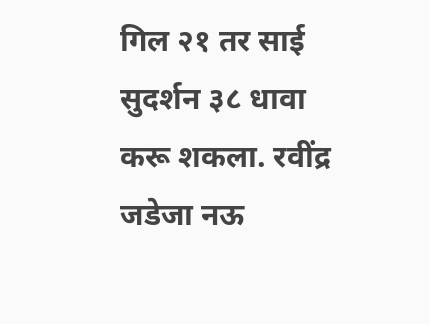गिल २१ तर साई सुदर्शन ३८ धावा करू शकला. रवींद्र जडेजा नऊ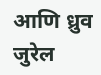आणि ध्रुव जुरेल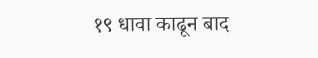१९ धावा काढून बाद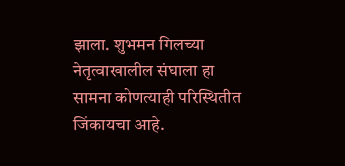झाला. शुभमन गिलच्या नेतृत्वाखालील संघाला हा सामना कोणत्याही परिस्थितीत जिंकायचा आहे.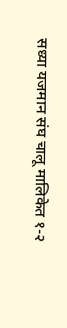सध्या यजमान संघ चालू मालिकेत १-२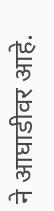ने आघाडीवर आहे.